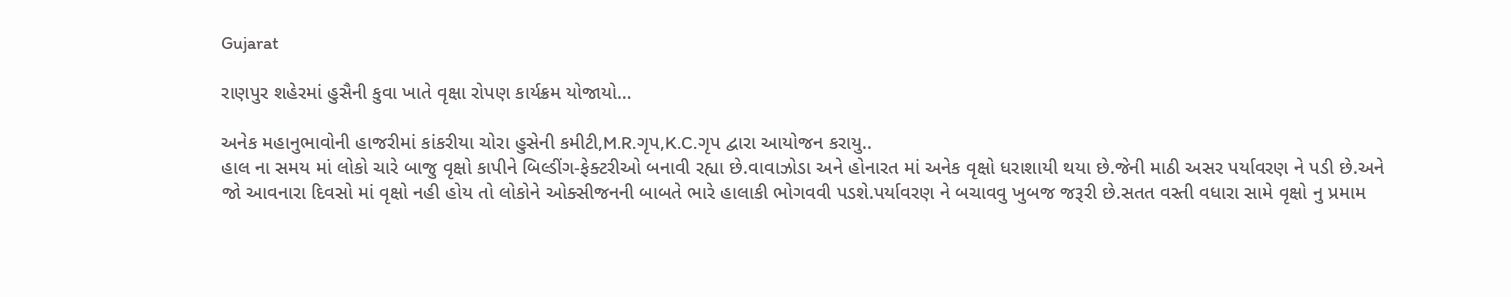Gujarat

રાણપુર શહેરમાં હુસૈની કુવા ખાતે વૃક્ષા રોપણ કાર્યક્રમ યોજાયો…

અનેક મહાનુભાવોની હાજરીમાં કાંકરીયા ચોરા હુસેની કમીટી,M.R.ગૃપ,K.C.ગૃપ દ્વારા આયોજન કરાયુ..
હાલ ના સમય માં લોકો ચારે બાજુ વૃક્ષો કાપીને બિલ્ડીંગ-ફેક્ટરીઓ બનાવી રહ્યા છે.વાવાઝોડા અને હોનારત માં અનેક વૃક્ષો ધરાશાયી થયા છે.જેની માઠી અસર પર્યાવરણ ને પડી છે.અને જો આવનારા દિવસો માં વૃક્ષો નહી હોય તો લોકોને ઓક્સીજનની બાબતે ભારે હાલાકી ભોગવવી પડશે.પર્યાવરણ ને બચાવવુ ખુબજ જરૂરી છે.સતત વસ્તી વધારા સામે વૃક્ષો નુ પ્રમામ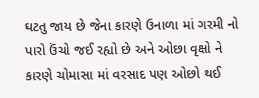ઘટતુ જાય છે જેના કારણે ઉનાળા માં ગરમી નો પારો ઉંચો જઈ રહ્યો છે અને ઓછા વૃક્ષો ને કારણે ચોમાસા માં વરસાદ પણ ઓછો થઈ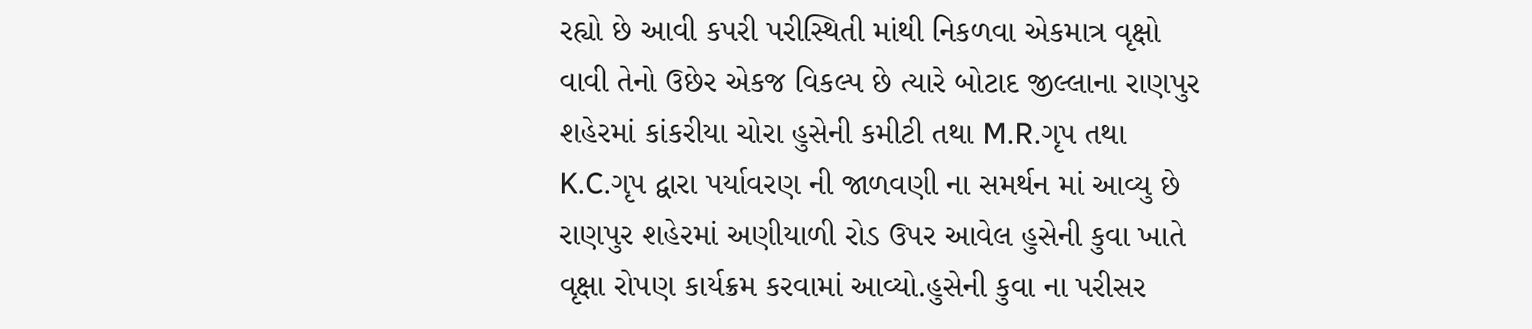રહ્યો છે આવી કપરી પરીસ્થિતી માંથી નિકળવા એકમાત્ર વૃક્ષો વાવી તેનો ઉછેર એકજ વિકલ્પ છે ત્યારે બોટાદ જીલ્લાના રાણપુર શહેરમાં કાંકરીયા ચોરા હુસેની કમીટી તથા M.R.ગૃપ તથા K.C.ગૃપ દ્વારા પર્યાવરણ ની જાળવણી ના સમર્થન માં આવ્યુ છે રાણપુર શહેરમાં અણીયાળી રોડ ઉપર આવેલ હુસેની કુવા ખાતે વૃક્ષા રોપણ કાર્યક્રમ કરવામાં આવ્યો.હુસેની કુવા ના પરીસર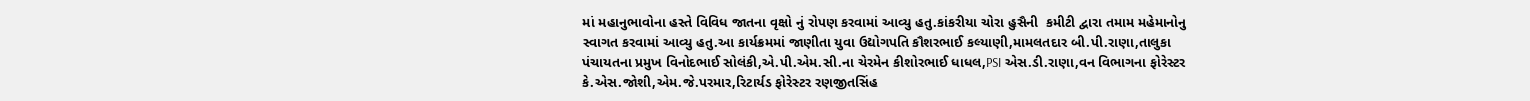માં મહાનુભાવોના હસ્તે વિવિધ જાતના વૃક્ષો નું રોપણ કરવામાં આવ્યુ હતુ.કાંકરીયા ચોરા હુસૈની  કમીટી દ્વારા તમામ મહેમાનોનુ સ્વાગત કરવામાં આવ્યુ હતુ.આ કાર્યક્રમમાં જાણીતા યુવા ઉદ્યોગપતિ કૌશરભાઈ કલ્યાણી,મામલતદાર બી.પી.રાણા,તાલુકા પંચાયતના પ્રમુખ વિનોદભાઈ સોલંકી,એ.પી.એમ.સી.ના ચેરમેન કીશોરભાઈ ધાધલ,PSI એસ.ડી.રાણા,વન વિભાગના ફોરેસ્ટર કે.એસ.જોશી,એમ.જે.પરમાર,રિટાર્યડ ફોરેસ્ટર રણજીતસિંહ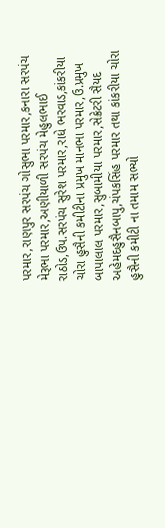પરમાર,રાણપુર સરપંચ ગોસુભા પરમાર,કનારા સરપંચ મેરૂભા પરમાર,અણીયાળી સરપંચ મેહુલભાઈ રાઠોડ,ઉપ.સરપંચ સુરેશ પરમાર,રાધે ભરવાડ,કાંકરીયા ચોરા હુસૈની કમીટીના પ્રમુખ માનભા પરમાર,ઉ.પ્રમુખ બાપાલાલ પરમાર,સુબામીયા પરમાર,સેક્રેટરી સૈયદ અહેમદહુસૈનબાપુ,ચંપકસિંહ પરમાર તથા કાંકરીયા ચોરા હુસૈની કમીટી ના તમામ સભ્યો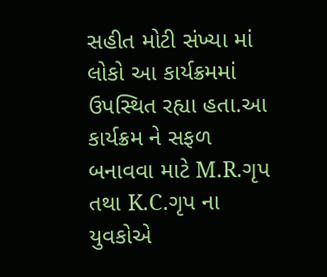સહીત મોટી સંખ્યા માં લોકો આ કાર્યક્રમમાં ઉપસ્થિત રહ્યા હતા.આ કાર્યક્રમ ને સફળ બનાવવા માટે M.R.ગૃપ તથા K.C.ગૃપ ના યુવકોએ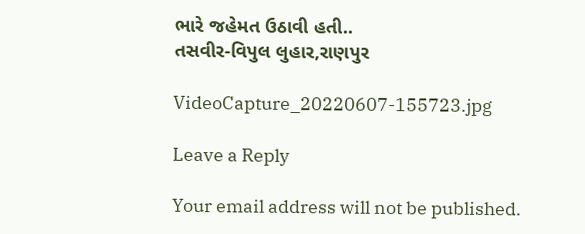ભારે જહેમત ઉઠાવી હતી..
તસવીર-વિપુલ લુહાર,રાણપુર

VideoCapture_20220607-155723.jpg

Leave a Reply

Your email address will not be published.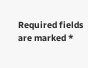Required fields are marked *